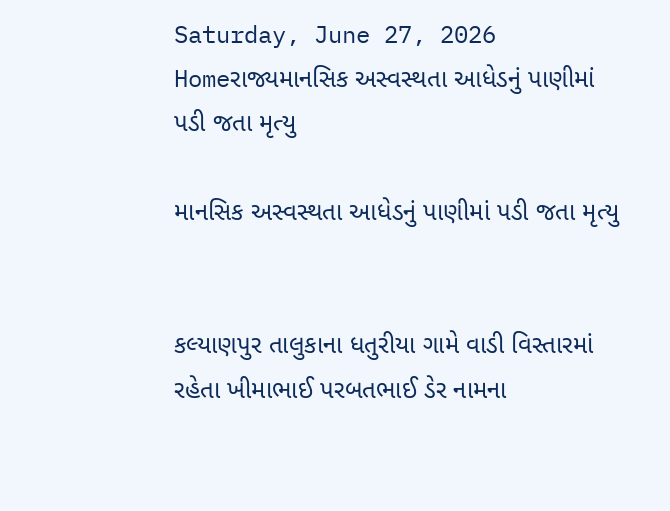Saturday, June 27, 2026
Homeરાજ્યમાનસિક અસ્વસ્થતા આધેડનું પાણીમાં પડી જતા મૃત્યુ

માનસિક અસ્વસ્થતા આધેડનું પાણીમાં પડી જતા મૃત્યુ


કલ્યાણપુર તાલુકાના ધતુરીયા ગામે વાડી વિસ્તારમાં રહેતા ખીમાભાઈ પરબતભાઈ ડેર નામના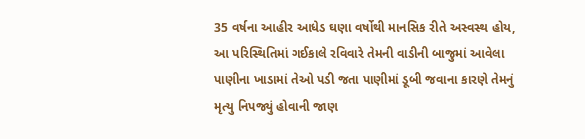35 વર્ષના આહીર આધેડ ઘણા વર્ષોથી માનસિક રીતે અસ્વસ્થ હોય, આ પરિસ્થિતિમાં ગઈકાલે રવિવારે તેમની વાડીની બાજુમાં આવેલા પાણીના ખાડામાં તેઓ પડી જતા પાણીમાં ડૂબી જવાના કારણે તેમનું મૃત્યુ નિપજ્યું હોવાની જાણ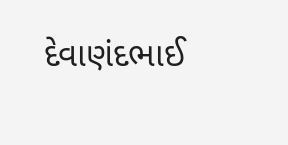દેવાણંદભાઈ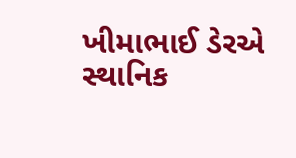ખીમાભાઈ ડેરએ સ્થાનિક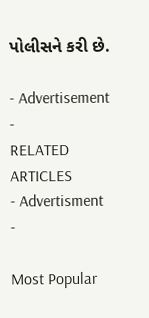પોલીસને કરી છે.

- Advertisement -
RELATED ARTICLES
- Advertisment -

Most Popular